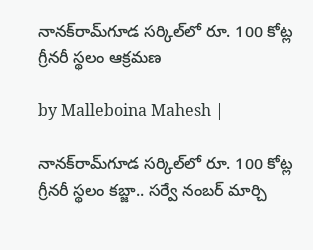నానక్‌రామ్‌గూడ సర్కిల్‌లో రూ. 100 కోట్ల గ్రీనరీ స్థలం ఆక్రమణ

by Malleboina Mahesh |

నానక్‌రామ్‌గూడ సర్కిల్‌లో రూ. 100 కోట్ల గ్రీనరీ స్థలం కబ్జా.. సర్వే నంబర్ మార్చి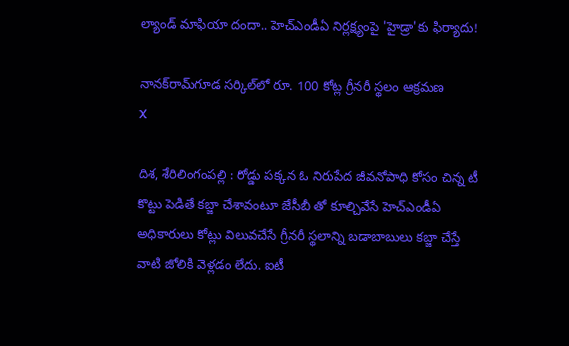ల్యాండ్ మాఫియా దందా.. హెచ్ఎండీఏ నిర్లక్ష్యంపై 'హైడ్రా'కు ఫిర్యాదు!

నానక్‌రామ్‌గూడ సర్కిల్‌లో రూ. 100 కోట్ల గ్రీనరీ స్థలం ఆక్రమణ
X

దిశ, శేరిలింగంపల్లి : రోడ్డు పక్కన ఓ నిరుపేద జీవనోపాధి కోసం చిన్న టీ కొట్టు పెడితే కబ్జా చేశావంటూ జేసీబీ తో కూల్చివేసే హెచ్ఎండీఏ అధికారులు కోట్లు విలువచేసే గ్రీనరీ స్థలాన్ని బడాబాబులు కబ్జా చేస్తే వాటి జోలికి వెళ్లడం లేదు. ఐటీ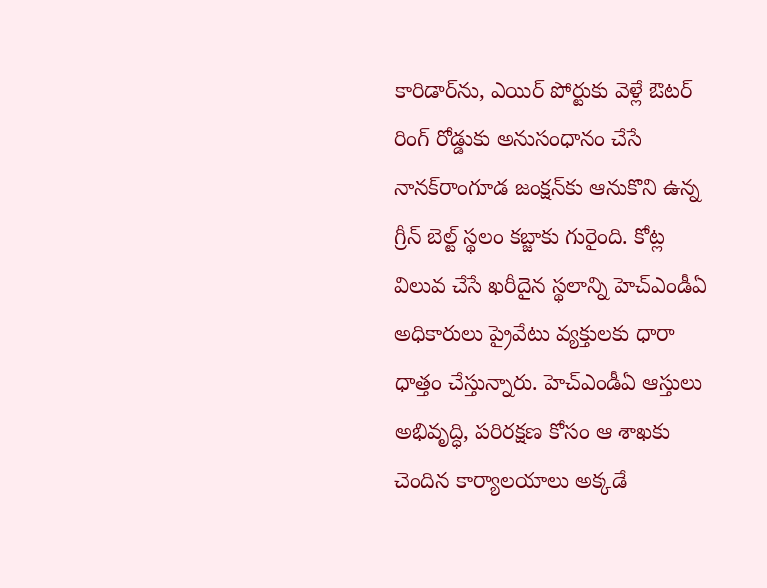కారిడార్‌ను, ఎయిర్ పోర్టుకు వెళ్లే ఔటర్ రింగ్ రోడ్డుకు అనుసంధానం చేసే నానక్‌రాంగూడ జంక్షన్‌కు ఆనుకొని ఉన్న గ్రీన్ బెల్ట్ స్థలం కబ్జాకు గురైంది. కోట్ల విలువ చేసే ఖరీదైన స్థలాన్ని హెచ్ఎండీఏ అధికారులు ప్రైవేటు వ్యక్తులకు ధారా ధాత్తం చేస్తున్నారు. హెచ్ఎండీఏ ఆస్తులు అభివృద్ధి, పరిరక్షణ కోసం ఆ శాఖకు చెందిన కార్యాలయాలు అక్కడే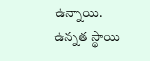ఉన్నాయి. ఉన్నత స్థాయి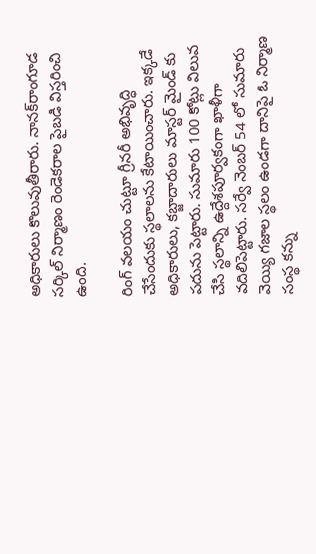అధికారులు కొలువుతీరారు. నానక్‌రాంగూడ సర్కిల్ నిర్మాణం రెండెకరాల పైబడి విస్తరించి ఉంది.

రింగ్ వలయం చుట్టూ గ్రీనరీ అభివృద్ధి చేసేందుకు స్థలాలను కేటాయించారు. ఇక్కడే అధికారులు, కబ్జాదారులు మాస్టర్ మైండ్ కు పదును పెట్టారు. సుమారు 100 కోట్లు విలువ చేసి స్థలాన్ని ఉద్దేశపూర్వకంగా ఖాళీగా వదిలిపెట్టారు. సర్వే నెంబర్ 54 లో సుమారు వెయ్యి గజాల స్థలం ఉండగా దానిపై ఓ నిర్మాణ సంస్థ కన్ను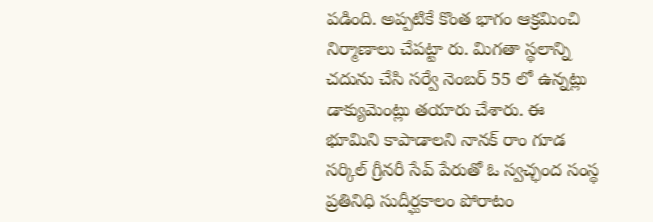పడింది. అప్పటికే కొంత భాగం ఆక్రమించి నిర్మాణాలు చేపట్టా రు. మిగతా స్థలాన్ని చదును చేసి సర్వే నెంబర్ 55 లో ఉన్నట్లు డాక్యుమెంట్లు తయారు చేశారు. ఈ భూమిని కాపాడాలని నానక్ రాం గూడ సర్కిల్ గ్రీనరీ సేవ్ పేరుతో ఓ స్వచ్ఛంద సంస్థ ప్రతినిధి సుదీర్ఘకాలం పోరాటం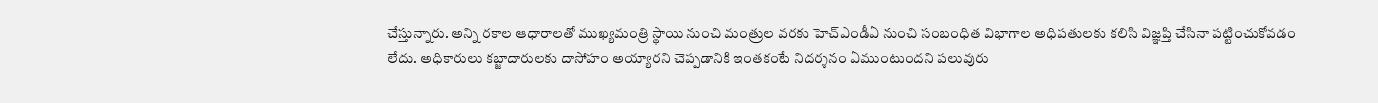చేస్తున్నారు. అన్ని రకాల ఆధారాలతో ముఖ్యమంత్రి స్థాయి నుంచి మంత్రుల వరకు హెచ్ఎండీఏ నుంచి సంబంధిత విభాగాల అధిపతులకు కలిసి విజ్ఞప్తి చేసినా పట్టించుకోవడం లేదు. అధికారులు కబ్జాదారులకు దాసోహం అయ్యారని చెప్పడానికి ఇంతకంటే నిదర్శనం ఏముంటుందని పలువురు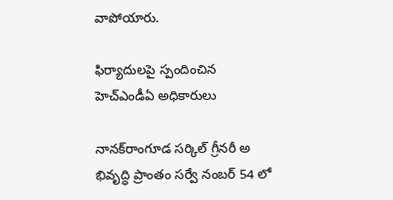వాపోయారు.

ఫిర్యాదులపై స్పందించిన హెచ్ఎండీఏ అధికారులు

నానక్‌రాంగూడ సర్కిల్ గ్రీనరీ అ భివృద్ధి ప్రాంతం సర్వే నంబర్ 54 లో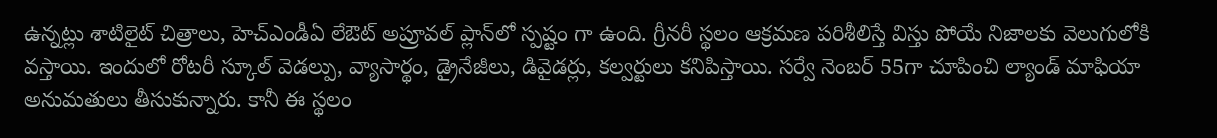ఉన్నట్లు శాటిలైట్ చిత్రాలు, హెచ్ఎండీఏ లేఔట్ అప్రూవల్ ప్లాన్‌లో స్పష్టం గా ఉంది. గ్రీనరీ స్థలం ఆక్రమణ పరిశీలిస్తే విస్తు పోయే నిజాలకు వెలుగులోకి వస్తాయి. ఇందులో రోటరీ స్కూల్ వెడల్పు, వ్యాసార్థం, డ్రైనేజీలు, డివైడర్లు, కల్వర్టులు కనిపిస్తాయి. సర్వే నెంబర్ 55గా చూపించి ల్యాండ్ మాఫియా అనుమతులు తీసుకున్నారు. కానీ ఈ స్థలం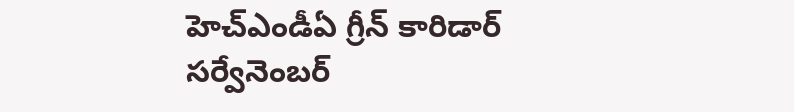హెచ్ఎండీఏ గ్రీన్ కారిడార్ సర్వేనెంబర్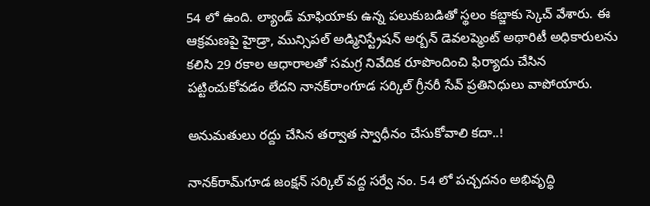54 లో ఉంది. ల్యాండ్ మాఫియాకు ఉన్న పలుకుబడితో స్థలం కబ్జాకు స్కెచ్ వేశారు. ఈ ఆక్రమణపై హైడ్రా, మున్సిపల్ అడ్మినిస్ట్రేషన్ అర్బన్ డెవలప్మెంట్ అథారిటీ అధికారులను కలిసి 29 రకాల ఆధారాలతో సమగ్ర నివేదిక రూపొందించి ఫిర్యాదు చేసిన పట్టించుకోవడం లేదని నానక్‌రాంగూడ సర్కిల్ గ్రీనరీ సేవ్ ప్రతినిధులు వాపోయారు.

అనుమతులు రద్దు చేసిన తర్వాత స్వాధీనం చేసుకోవాలి కదా..!

నానక్‌రామ్‌గూడ జంక్షన్ సర్కిల్ వద్ద సర్వే నం. 54 లో పచ్చదనం అభివృద్ధి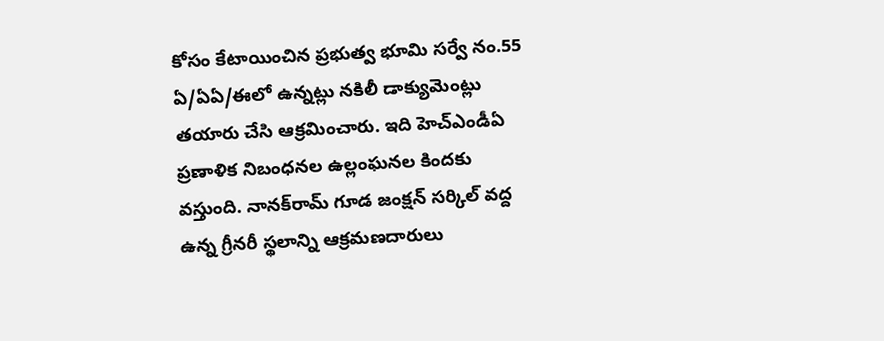కోసం కేటాయించిన ప్రభుత్వ భూమి సర్వే నం.55 ఏ/ఏఏ/ఈలో ఉన్నట్లు నకిలీ డాక్యుమెంట్లు తయారు చేసి ఆక్రమించారు. ఇది హెచ్ఎండీఏ ప్రణాళిక నిబంధనల ఉల్లంఘనల కిందకు వస్తుంది. నానక్‌రామ్‌ గూడ జంక్షన్ సర్కిల్ వద్ద ఉన్న గ్రీనరీ స్థలాన్ని ఆక్రమణదారులు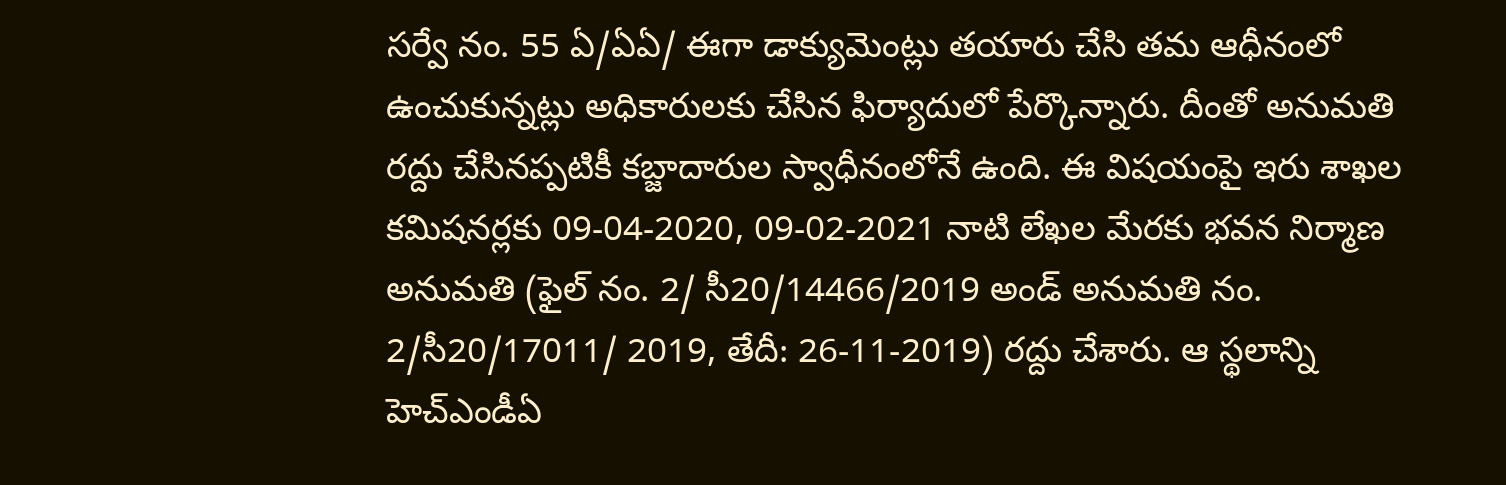సర్వే నం. 55 ఏ/ఏఏ/ ఈగా డాక్యుమెంట్లు తయారు చేసి తమ ఆధీనంలో ఉంచుకున్నట్లు అధికారులకు చేసిన ఫిర్యాదులో పేర్కొన్నారు. దీంతో అనుమతి రద్దు చేసినప్పటికీ కబ్జాదారుల స్వాధీనంలోనే ఉంది. ఈ విషయంపై ఇరు శాఖల కమిషనర్లకు 09-04-2020, 09-02-2021 నాటి లేఖల మేరకు భవన నిర్మాణ అనుమతి (ఫైల్ నం. 2/ సీ20/14466/2019 అండ్ అనుమతి నం. 2/సీ20/17011/ 2019, తేదీ: 26-11-2019) రద్దు చేశారు. ఆ స్థలాన్ని హెచ్ఎండీఏ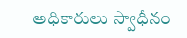అధికారులు స్వాధీనం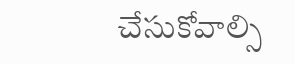చేసుకోవాల్సి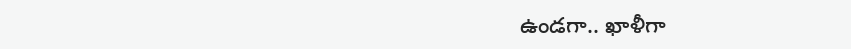ఉండగా.. ఖాళీగా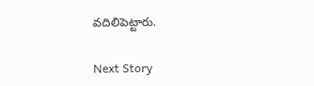వదిలిపెట్టారు.

Next Story